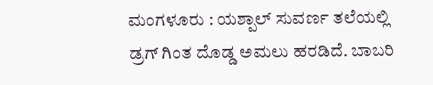ಮಂಗಳೂರು : ಯಶ್ಪಾಲ್ ಸುವರ್ಣ ತಲೆಯಲ್ಲಿ ಡ್ರಗ್ ಗಿಂತ ದೊಡ್ಡ ಅಮಲು ಹರಡಿದೆ. ಬಾಬರಿ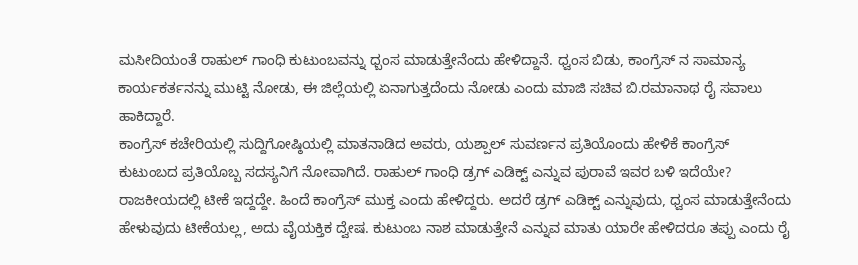ಮಸೀದಿಯಂತೆ ರಾಹುಲ್ ಗಾಂಧಿ ಕುಟುಂಬವನ್ನು ಧ್ಬಂಸ ಮಾಡುತ್ತೇನೆಂದು ಹೇಳಿದ್ದಾನೆ. ಧ್ವಂಸ ಬಿಡು, ಕಾಂಗ್ರೆಸ್ ನ ಸಾಮಾನ್ಯ ಕಾರ್ಯಕರ್ತನನ್ನು ಮುಟ್ಟಿ ನೋಡು, ಈ ಜಿಲ್ಲೆಯಲ್ಲಿ ಏನಾಗುತ್ತದೆಂದು ನೋಡು ಎಂದು ಮಾಜಿ ಸಚಿವ ಬಿ.ರಮಾನಾಥ ರೈ ಸವಾಲು ಹಾಕಿದ್ದಾರೆ.
ಕಾಂಗ್ರೆಸ್ ಕಚೇರಿಯಲ್ಲಿ ಸುದ್ದಿಗೋಷ್ಠಿಯಲ್ಲಿ ಮಾತನಾಡಿದ ಅವರು, ಯಶ್ಪಾಲ್ ಸುವರ್ಣನ ಪ್ರತಿಯೊಂದು ಹೇಳಿಕೆ ಕಾಂಗ್ರೆಸ್ ಕುಟುಂಬದ ಪ್ರತಿಯೊಬ್ಬ ಸದಸ್ಯನಿಗೆ ನೋವಾಗಿದೆ. ರಾಹುಲ್ ಗಾಂಧಿ ಡ್ರಗ್ ಎಡಿಕ್ಟ್ ಎನ್ನುವ ಪುರಾವೆ ಇವರ ಬಳಿ ಇದೆಯೇ? ರಾಜಕೀಯದಲ್ಲಿ ಟೀಕೆ ಇದ್ದದ್ದೇ. ಹಿಂದೆ ಕಾಂಗ್ರೆಸ್ ಮುಕ್ತ ಎಂದು ಹೇಳಿದ್ದರು. ಅದರೆ ಡ್ರಗ್ ಎಡಿಕ್ಟ್ ಎನ್ನುವುದು, ಧ್ವಂಸ ಮಾಡುತ್ತೇನೆಂದು ಹೇಳುವುದು ಟೀಕೆಯಲ್ಲ, ಅದು ವೈಯಕ್ತಿಕ ದ್ವೇಷ. ಕುಟುಂಬ ನಾಶ ಮಾಡುತ್ತೇನೆ ಎನ್ನುವ ಮಾತು ಯಾರೇ ಹೇಳಿದರೂ ತಪ್ಪು ಎಂದು ರೈ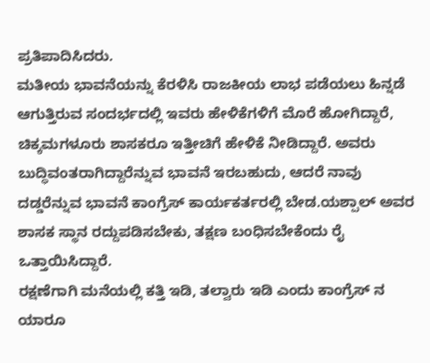ಪ್ರತಿಪಾದಿಸಿದರು.
ಮತೀಯ ಭಾವನೆಯನ್ನು ಕೆರಳಿಸಿ ರಾಜಕೀಯ ಲಾಭ ಪಡೆಯಲು ಹಿನ್ನಡೆ ಆಗುತ್ತಿರುವ ಸಂದರ್ಭದಲ್ಲಿ ಇವರು ಹೇಳಿಕೆಗಳಿಗೆ ಮೊರೆ ಹೋಗಿದ್ದಾರೆ, ಚಿಕ್ಕಮಗಳೂರು ಶಾಸಕರೂ ಇತ್ತೀಚಿಗೆ ಹೇಳಿಕೆ ನೀಡಿದ್ದಾರೆ. ಅವರು ಬುದ್ಧಿವಂತರಾಗಿದ್ದಾರೆನ್ನುವ ಭಾವನೆ ಇರಬಹುದು, ಆದರೆ ನಾವು ದಡ್ಡರೆನ್ನುವ ಭಾವನೆ ಕಾಂಗ್ರೆಸ್ ಕಾರ್ಯಕರ್ತರಲ್ಲಿ ಬೇಡ.ಯಶ್ಪಾಲ್ ಅವರ ಶಾಸಕ ಸ್ಥಾನ ರದ್ದುಪಡಿಸಬೇಕು, ತಕ್ಷಣ ಬಂಧಿಸಬೇಕೆಂದು ರೈ ಒತ್ತಾಯಿಸಿದ್ದಾರೆ.
ರಕ್ಷಣೆಗಾಗಿ ಮನೆಯಲ್ಲಿ ಕತ್ತಿ ಇಡಿ, ತಲ್ವಾರು ಇಡಿ ಎಂದು ಕಾಂಗ್ರೆಸ್ ನ ಯಾರೂ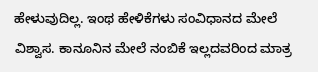ಹೇಳುವುದಿಲ್ಲ. ಇಂಥ ಹೇಳಿಕೆಗಳು ಸಂವಿಧಾನದ ಮೇಲೆ ವಿಶ್ವಾಸ. ಕಾನೂನಿನ ಮೇಲೆ ನಂಬಿಕೆ ಇಲ್ಲದವರಿಂದ ಮಾತ್ರ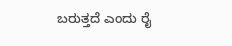ಬರುತ್ತದೆ ಎಂದು ರೈ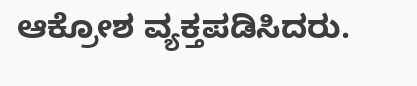ಆಕ್ರೋಶ ವ್ಯಕ್ತಪಡಿಸಿದರು.